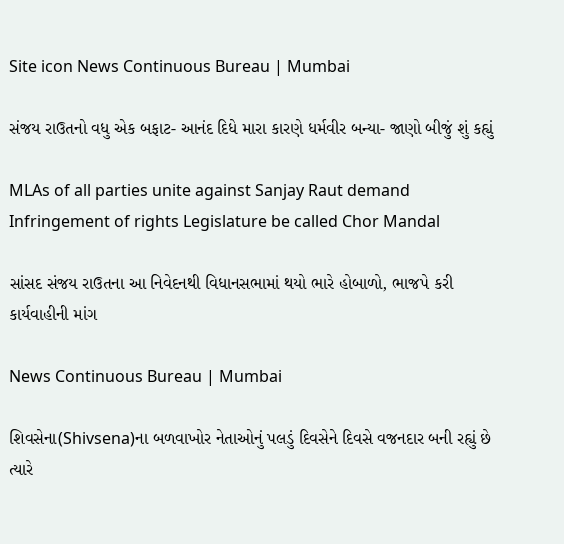Site icon News Continuous Bureau | Mumbai

સંજય રાઉતનો વધુ એક બફાટ- આનંદ દિધે મારા કારણે ધર્મવીર બન્યા- જાણો બીજું શું કહ્યું

MLAs of all parties unite against Sanjay Raut demand Infringement of rights Legislature be called Chor Mandal

સાંસદ સંજય રાઉતના આ નિવેદનથી વિધાનસભામાં થયો ભારે હોબાળો, ભાજપે કરી કાર્યવાહીની માંગ

News Continuous Bureau | Mumbai

શિવસેના(Shivsena)ના બળવાખોર નેતાઓનું પલડું દિવસેને દિવસે વજનદાર બની રહ્યું છે ત્યારે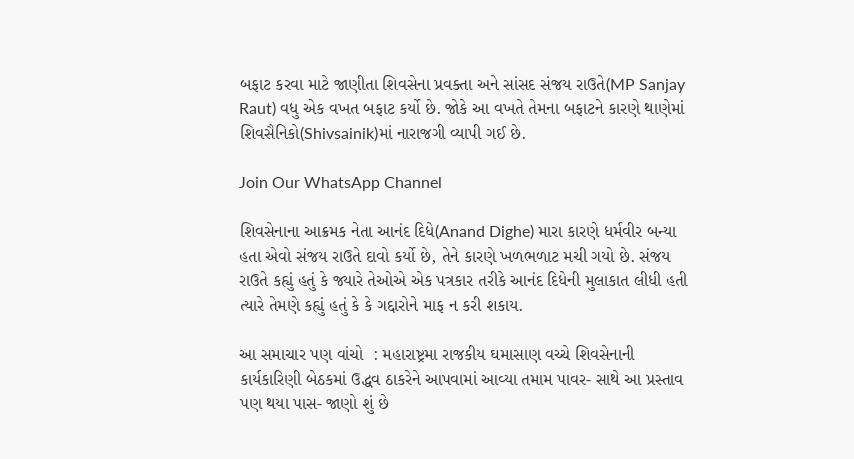બફાટ કરવા માટે જાણીતા શિવસેના પ્રવક્તા અને સાંસદ સંજય રાઉતે(MP Sanjay Raut) વધુ એક વખત બફાટ કર્યો છે. જોકે આ વખતે તેમના બફાટને કારણે થાણેમાં શિવસૈનિકો(Shivsainik)માં નારાજગી વ્યાપી ગઈ છે.

Join Our WhatsApp Channel

શિવસેનાના આક્રમક નેતા આનંદ દિધે(Anand Dighe) મારા કારણે ધર્મવીર બન્યા હતા એવો સંજય રાઉતે દાવો કર્યો છે, તેને કારણે ખળભળાટ મચી ગયો છે. સંજય રાઉતે કહ્યું હતું કે જ્યારે તેઓએ એક પત્રકાર તરીકે આનંદ દિધેની મુલાકાત લીધી હતી ત્યારે તેમણે કહ્યું હતું કે કે ગદ્દારોને માફ ન કરી શકાય.

આ સમાચાર પણ વાંચો  : મહારાષ્ટ્રમા રાજકીય ઘમાસાણ વચ્ચે શિવસેનાની કાર્યકારિણી બેઠકમાં ઉદ્ધવ ઠાકરેને આપવામાં આવ્યા તમામ પાવર- સાથે આ પ્રસ્તાવ પણ થયા પાસ- જાણો શું છે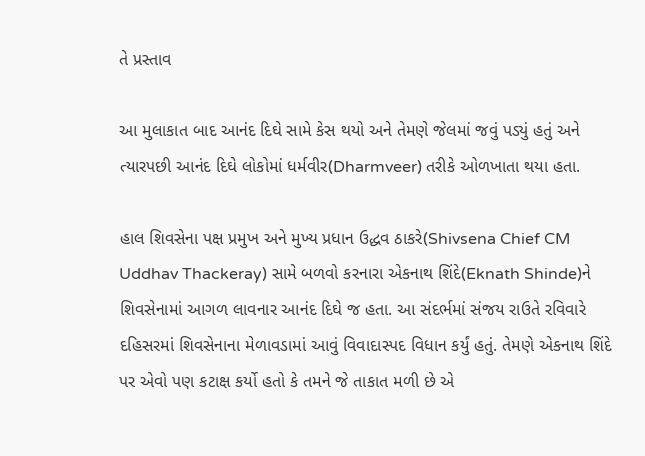તે પ્રસ્તાવ

આ મુલાકાત બાદ આનંદ દિઘે સામે કેસ થયો અને તેમણે જેલમાં જવું પડ્યું હતું અને ત્યારપછી આનંદ દિઘે લોકોમાં ધર્મવીર(Dharmveer) તરીકે ઓળખાતા થયા હતા.

હાલ શિવસેના પક્ષ પ્રમુખ અને મુખ્ય પ્રધાન ઉદ્ધવ ઠાકરે(Shivsena Chief CM Uddhav Thackeray) સામે બળવો કરનારા એકનાથ શિંદે(Eknath Shinde)ને શિવસેનામાં આગળ લાવનાર આનંદ દિઘે જ હતા. આ સંદર્ભમાં સંજય રાઉતે રવિવારે દહિસરમાં શિવસેનાના મેળાવડામાં આવું વિવાદાસ્પદ વિધાન કર્યું હતું. તેમણે એકનાથ શિંદે પર એવો પણ કટાક્ષ કર્યો હતો કે તમને જે તાકાત મળી છે એ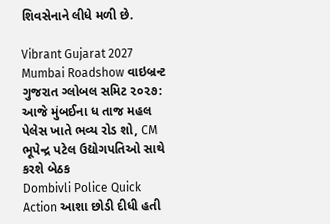શિવસેનાને લીધે મળી છે.

Vibrant Gujarat 2027 Mumbai Roadshow વાઇબ્રન્ટ ગુજરાત ગ્લોબલ સમિટ ૨૦૨૭: આજે મુંબઈના ધ તાજ મહલ પેલેસ ખાતે ભવ્ય રોડ શો, CM ભૂપેન્દ્ર પટેલ ઉદ્યોગપતિઓ સાથે કરશે બેઠક
Dombivli Police Quick Action આશા છોડી દીધી હતી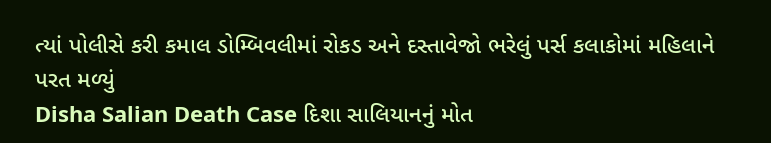ત્યાં પોલીસે કરી કમાલ ડોમ્બિવલીમાં રોકડ અને દસ્તાવેજો ભરેલું પર્સ કલાકોમાં મહિલાને પરત મળ્યું
Disha Salian Death Case દિશા સાલિયાનનું મોત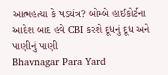આત્મહત્યા કે ષડયંત્ર? બોમ્બે હાઈકોર્ટના આદેશ બાદ હવે CBI કરશે દૂધનું દૂધ અને પાણીનું પાણી
Bhavnagar Para Yard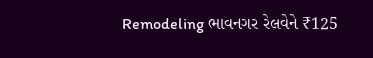Remodeling ભાવનગર રેલવેને ₹125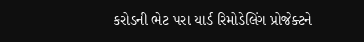કરોડની ભેટ પરા યાર્ડ રિમોડેલિંગ પ્રોજેક્ટને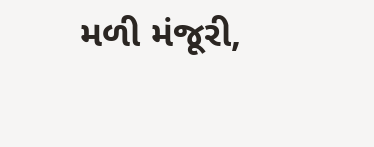મળી મંજૂરી,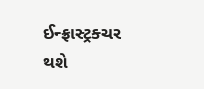ઈન્ફ્રાસ્ટ્રક્ચર થશે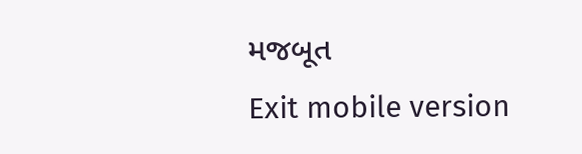મજબૂત
Exit mobile version